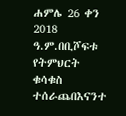ሐምሌ 26 ቀን 2018 ዓ.ም.በቢሾፍቱ የትምህርት ቁሳቁስ ተሰራጨበእናንተ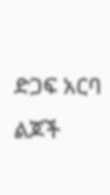ድጋፍ አርባ ልጆች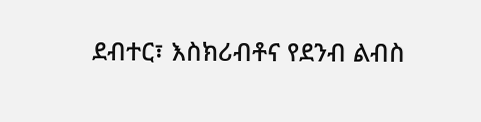ደብተር፣ እስክሪብቶና የደንብ ልብስ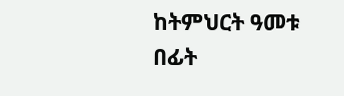ከትምህርት ዓመቱ በፊት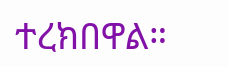ተረክበዋል።